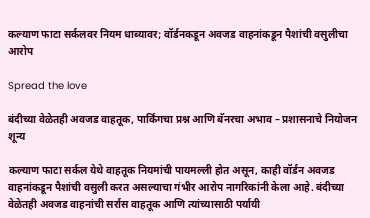कल्याण फाटा सर्कलवर नियम धाब्यावर; वॉर्डनकडून अवजड वाहनांकडून पैशांची वसुलीचा आरोप

Spread the love

बंदीच्या वेळेतही अवजड वाहतूक, पार्किंगचा प्रश्न आणि बॅनरचा अभाव – प्रशासनाचे नियोजन शून्य

कल्याण फाटा सर्कल येथे वाहतूक नियमांची पायमल्ली होत असून, काही वॉर्डन अवजड वाहनांकडून पैशांची वसुली करत असल्याचा गंभीर आरोप नागरिकांनी केला आहे. बंदीच्या वेळेतही अवजड वाहनांची सर्रास वाहतूक आणि त्यांच्यासाठी पर्यायी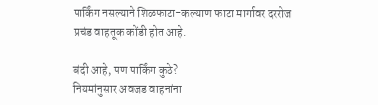पार्किंग नसल्याने शिळफाटा-कल्याण फाटा मार्गावर दररोज प्रचंड वाहतूक कोंडी होत आहे.

बंदी आहे, पण पार्किंग कुठे?
नियमांनुसार अवजड वाहनांना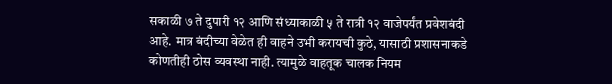सकाळी ७ ते दुपारी १२ आणि संध्याकाळी ५ ते रात्री १२ वाजेपर्यंत प्रवेशबंदी आहे. मात्र बंदीच्या वेळेत ही वाहने उभी करायची कुठे, यासाठी प्रशासनाकडे कोणतीही ठोस व्यवस्था नाही. त्यामुळे वाहतूक चालक नियम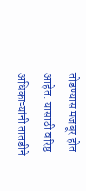तोडण्यास मजबूर होत आहेत. यासाठी वरिष्ठ अधिकाऱ्यांनी तातडीने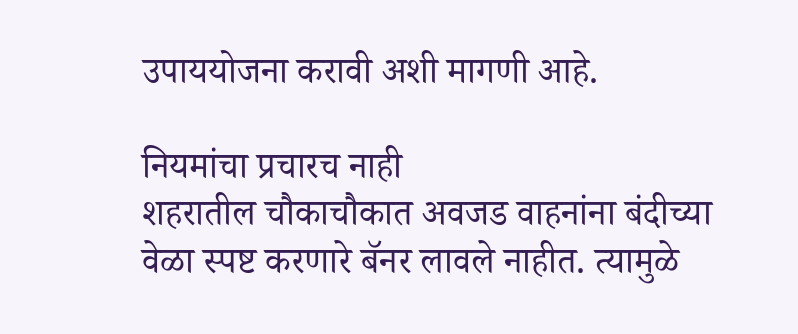उपाययोजना करावी अशी मागणी आहे.

नियमांचा प्रचारच नाही
शहरातील चौकाचौकात अवजड वाहनांना बंदीच्या वेळा स्पष्ट करणारे बॅनर लावले नाहीत. त्यामुळे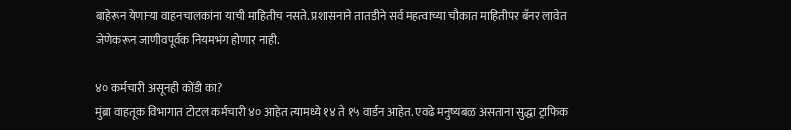बाहेरून येणाऱ्या वाहनचालकांना याची माहितीच नसते. प्रशासनाने तातडीने सर्व महत्वाच्या चौकात माहितीपर बॅनर लावेत जेणेकरून जाणीवपूर्वक नियमभंग होणार नाही.

४० कर्मचारी असूनही कोंडी का?
मुंब्रा वाहतूक विभागात टोटल कर्मचारी ४० आहेत त्यामध्ये १४ ते १५ वार्डन आहेत. एवढे मनुष्यबळ असताना सुद्धा ट्राफिक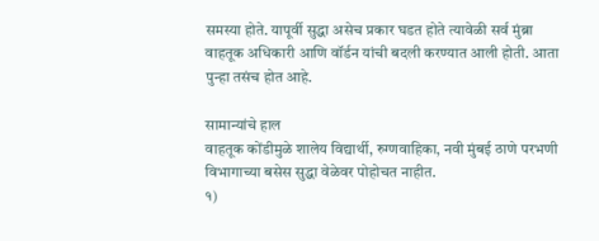समस्या होते. यापूर्वी सुद्धा असेच प्रकार घडत होते त्यावेळी सर्व मुंब्रा वाहतूक अधिकारी आणि वॉर्डन यांची बदली करण्यात आली होती. आता पुन्हा तसंच होत आहे.

सामान्यांचे हाल
वाहतूक कोंडीमुळे शालेय विद्यार्थी, रुग्णवाहिका, नवी मुंबई ठाणे परभणी विभागाच्या बसेस सुद्धा वेळेवर पोहोचत नाहीत.
१)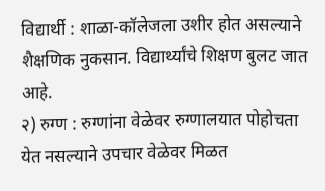विद्यार्थी : शाळा-कॉलेजला उशीर होत असल्याने शैक्षणिक नुकसान. विद्यार्थ्यांचे शिक्षण बुलट जात आहे.
२) रुग्ण : रुग्णांना वेळेवर रुग्णालयात पोहोचता येत नसल्याने उपचार वेळेवर मिळत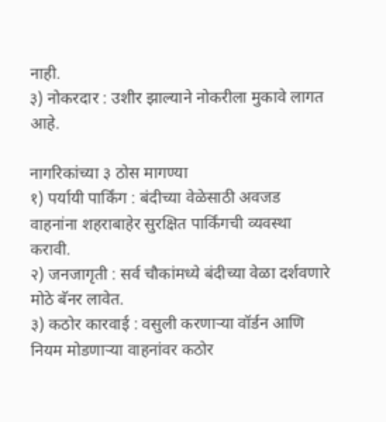नाही.
३) नोकरदार : उशीर झाल्याने नोकरीला मुकावे लागत आहे.

नागरिकांच्या ३ ठोस मागण्या
१) पर्यायी पार्किंग : बंदीच्या वेळेसाठी अवजड वाहनांना शहराबाहेर सुरक्षित पार्किंगची व्यवस्था करावी.
२) जनजागृती : सर्व चौकांमध्ये बंदीच्या वेळा दर्शवणारे मोठे बॅनर लावेत.
३) कठोर कारवाई : वसुली करणाऱ्या वॉर्डन आणि नियम मोडणाऱ्या वाहनांवर कठोर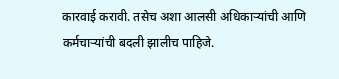कारवाई करावी. तसेच अशा आलसी अधिकाऱ्यांची आणि कर्मचाऱ्यांची बदली झालीच पाहिजे.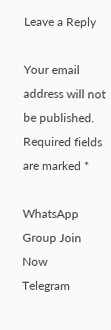Leave a Reply

Your email address will not be published. Required fields are marked *

WhatsApp Group Join Now
Telegram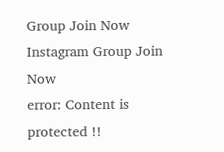Group Join Now
Instagram Group Join Now
error: Content is protected !!